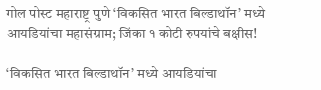गोल पोस्ट महाराष्ट्र पुणे ‘विकसित भारत बिल्डाथॉन’ मध्ये आयडियांचा महासंग्राम; जिंका १ कोटी रुपयांचे बक्षीस!

‘विकसित भारत बिल्डाथॉन’ मध्ये आयडियांचा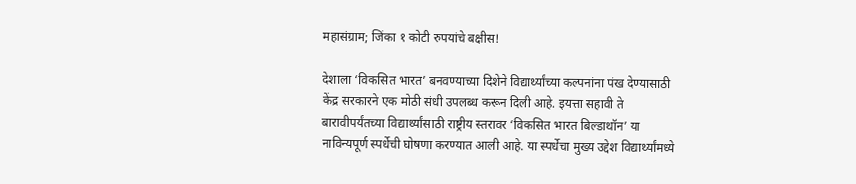महासंग्राम; जिंका १ कोटी रुपयांचे बक्षीस!

देशाला ‘विकसित भारत’ बनवण्याच्या दिशेने विद्यार्थ्यांच्या कल्पनांना पंख देण्यासाठी केंद्र सरकारने एक मोठी संधी उपलब्ध करून दिली आहे. इयत्ता सहावी ते बारावीपर्यंतच्या विद्यार्थ्यांसाठी राष्ट्रीय स्तरावर ‘विकसित भारत बिल्डाथॉन’ या नाविन्यपूर्ण स्पर्धेची घोषणा करण्यात आली आहे. या स्पर्धेचा मुख्य उद्देश विद्यार्थ्यांमध्ये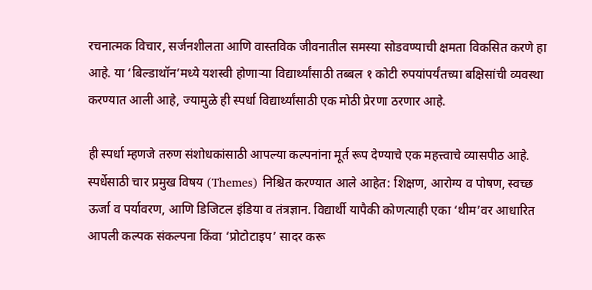रचनात्मक विचार, सर्जनशीलता आणि वास्तविक जीवनातील समस्या सोडवण्याची क्षमता विकसित करणे हा आहे. या ‘बिल्डाथॉन’मध्ये यशस्वी होणाऱ्या विद्यार्थ्यांसाठी तब्बल १ कोटी रुपयांपर्यंतच्या बक्षिसांची व्यवस्था करण्यात आली आहे, ज्यामुळे ही स्पर्धा विद्यार्थ्यांसाठी एक मोठी प्रेरणा ठरणार आहे.

ही स्पर्धा म्हणजे तरुण संशोधकांसाठी आपल्या कल्पनांना मूर्त रूप देण्याचे एक महत्त्वाचे व्यासपीठ आहे. स्पर्धेसाठी चार प्रमुख विषय (Themes) निश्चित करण्यात आले आहेत: शिक्षण, आरोग्य व पोषण, स्वच्छ ऊर्जा व पर्यावरण, आणि डिजिटल इंडिया व तंत्रज्ञान. विद्यार्थी यापैकी कोणत्याही एका ‘थीम’वर आधारित आपली कल्पक संकल्पना किंवा ‘प्रोटोटाइप’ सादर करू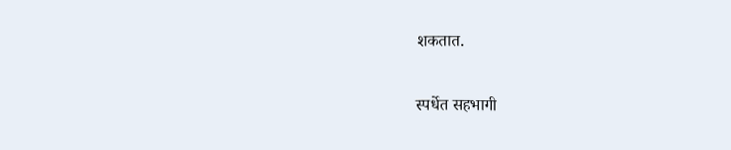शकतात.

स्पर्धेत सहभागी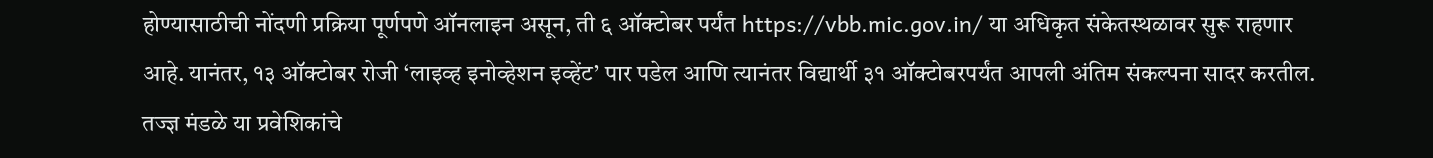होण्यासाठीची नोंदणी प्रक्रिया पूर्णपणे ऑनलाइन असून, ती ६ ऑक्टोबर पर्यंत https://vbb.mic.gov.in/ या अधिकृत संकेतस्थळावर सुरू राहणार आहे. यानंतर, १३ ऑक्टोबर रोजी ‘लाइव्ह इनोव्हेशन इव्हेंट’ पार पडेल आणि त्यानंतर विद्यार्थी ३१ ऑक्टोबरपर्यंत आपली अंतिम संकल्पना सादर करतील. तज्ज्ञ मंडळे या प्रवेशिकांचे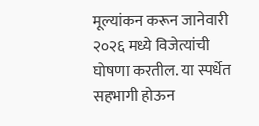मूल्यांकन करून जानेवारी २०२६ मध्ये विजेत्यांची घोषणा करतील. या स्पर्धेत सहभागी होऊन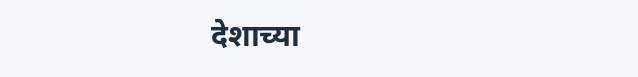देशाच्या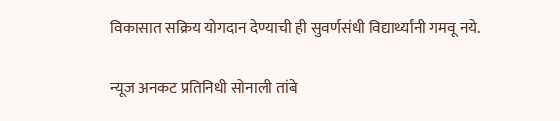विकासात सक्रिय योगदान देण्याची ही सुवर्णसंधी विद्यार्थ्यांनी गमवू नये.

न्यूज अनकट प्रतिनिधी सोनाली तांबे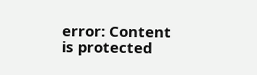error: Content is protected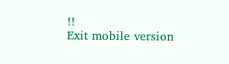!!
Exit mobile version